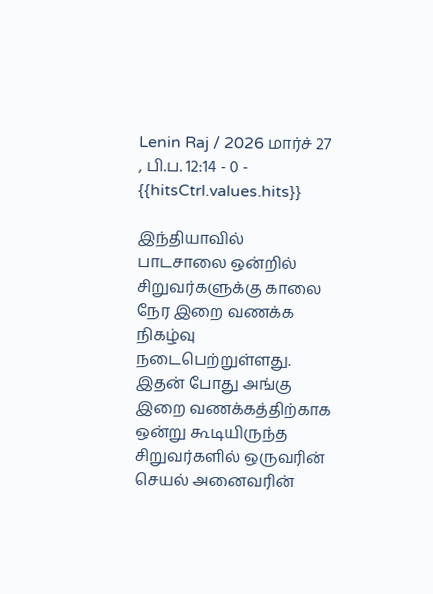Lenin Raj / 2026 மார்ச் 27 , பி.ப. 12:14 - 0 - {{hitsCtrl.values.hits}}

இந்தியாவில் பாடசாலை ஒன்றில் சிறுவர்களுக்கு காலை நேர இறை வணக்க நிகழ்வு நடைபெற்றுள்ளது.
இதன் போது அங்கு இறை வணக்கத்திற்காக ஒன்று கூடியிருந்த சிறுவர்களில் ஒருவரின் செயல் அனைவரின்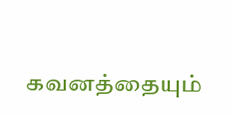கவனத்தையும்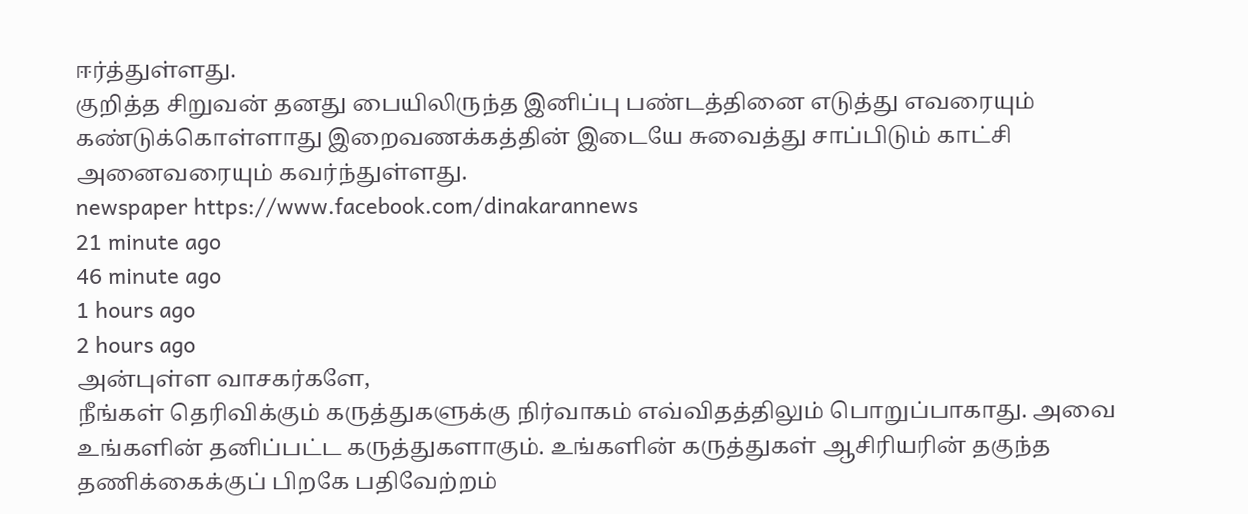ஈர்த்துள்ளது.
குறித்த சிறுவன் தனது பையிலிருந்த இனிப்பு பண்டத்தினை எடுத்து எவரையும் கண்டுக்கொள்ளாது இறைவணக்கத்தின் இடையே சுவைத்து சாப்பிடும் காட்சி அனைவரையும் கவர்ந்துள்ளது.
newspaper https://www.facebook.com/dinakarannews
21 minute ago
46 minute ago
1 hours ago
2 hours ago
அன்புள்ள வாசகர்களே,
நீங்கள் தெரிவிக்கும் கருத்துகளுக்கு நிர்வாகம் எவ்விதத்திலும் பொறுப்பாகாது. அவை உங்களின் தனிப்பட்ட கருத்துகளாகும். உங்களின் கருத்துகள் ஆசிரியரின் தகுந்த தணிக்கைக்குப் பிறகே பதிவேற்றம்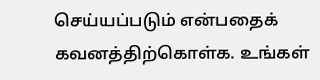செய்யப்படும் என்பதைக் கவனத்திற்கொள்க. உங்கள்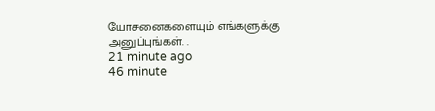யோசனைகளையும் எங்களுக்கு அனுப்புங்கள். .
21 minute ago
46 minute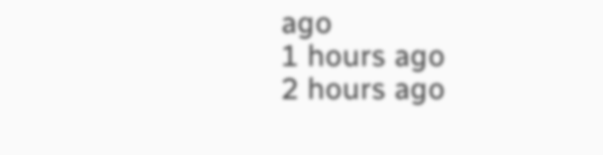ago
1 hours ago
2 hours ago